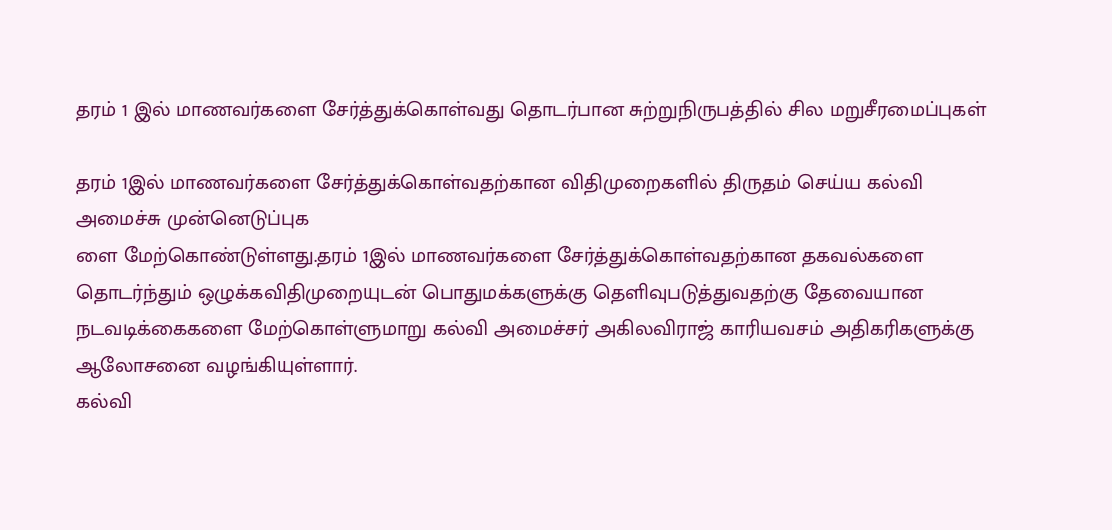தரம் 1 இல் மாணவர்களை சேர்த்துக்கொள்வது தொடர்பான சுற்றுநிருபத்தில் சில மறுசீரமைப்புகள்

தரம் 1இல் மாணவர்களை சேர்த்துக்கொள்வதற்கான விதிமுறைகளில் திருதம் செய்ய கல்வி அமைச்சு முன்னெடுப்புக
ளை மேற்கொண்டுள்ளது.தரம் 1இல் மாணவர்களை சேர்த்துக்கொள்வதற்கான தகவல்களை தொடர்ந்தும் ஒழுக்கவிதிமுறையுடன் பொதுமக்களுக்கு தெளிவுபடுத்துவதற்கு தேவையான நடவடிக்கைகளை மேற்கொள்ளுமாறு கல்வி அமைச்சர் அகிலவிராஜ் காரியவசம் அதிகரிகளுக்கு ஆலோசனை வழங்கியுள்ளார்.
கல்வி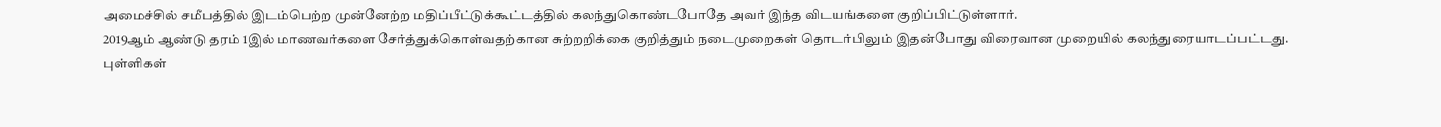அமைச்சில் சமீபத்தில் இடம்பெற்ற முன்னேற்ற மதிப்பீட்டுக்கூட்டத்தில் கலந்துகொண்டபோதே அவர் இந்த விடயங்களை குறிப்பிட்டுள்ளார்.
2019ஆம் ஆண்டு தரம் 1இல் மாணவர்களை சேர்த்துக்கொள்வதற்கான சுற்றறிக்கை குறித்தும் நடைமுறைகள் தொடர்பிலும் இதன்போது விரைவான முறையில் கலந்துரையாடப்பட்டது.
புள்ளிகள்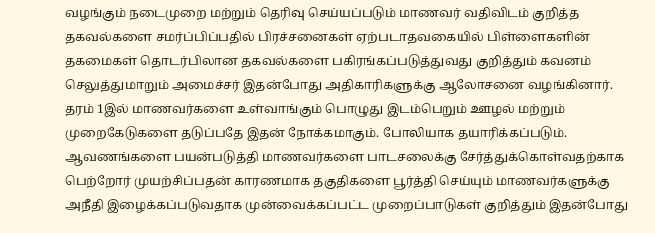வழங்கும் நடைமுறை மற்றும் தெரிவு செய்யப்படும் மாணவர் வதிவிடம் குறித்த தகவல்களை சமர்ப்பிப்பதில் பிரச்சனைகள் ஏற்படாதவகையில் பிள்ளைகளின் தகமைகள் தொடர்பிலான தகவல்களை பகிரங்கப்படுத்துவது குறித்தும் கவனம் செலுத்துமாறும் அமைச்சர் இதன்போது அதிகாரிகளுக்கு ஆலோசனை வழங்கினார்.
தரம் 1இல் மாணவர்களை உள்வாங்கும் பொழுது இடம்பெறும் ஊழல் மற்றும் முறைகேடுகளை தடுப்பதே இதன் நோக்கமாகும். போலியாக தயாரிக்கப்படும். ஆவணங்களை பயன்படுத்தி மாணவர்களை பாடசலைக்கு சேர்த்துக்கொள்வதற்காக பெற்றோர் முயற்சிப்பதன் காரணமாக தகுதிகளை பூர்த்தி செய்யும் மாணவர்களுக்கு அநீதி இழைக்கப்படுவதாக முன்வைக்கப்பட்ட முறைப்பாடுகள் குறித்தும் இதன்போது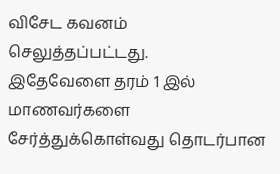விசேட கவனம் செலுத்தப்பட்டது.
இதேவேளை தரம் 1 இல் மாணவர்களை சேர்த்துக்கொள்வது தொடர்பான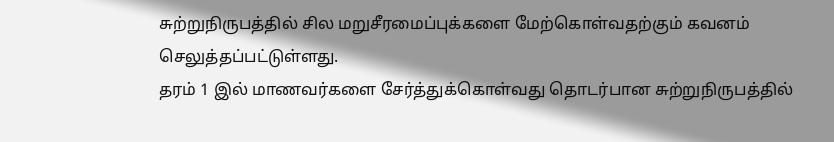சுற்றுநிருபத்தில் சில மறுசீரமைப்புக்களை மேற்கொள்வதற்கும் கவனம் செலுத்தப்பட்டுள்ளது.
தரம் 1 இல் மாணவர்களை சேர்த்துக்கொள்வது தொடர்பான சுற்றுநிருபத்தில்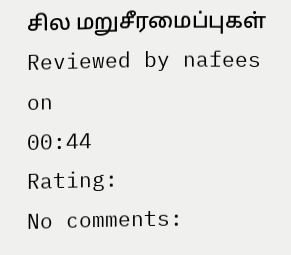சில மறுசீரமைப்புகள்
Reviewed by nafees
on
00:44
Rating:
No comments: